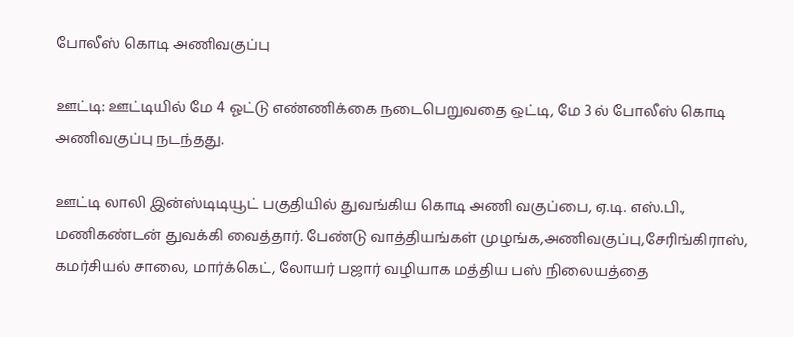போலீஸ் கொடி அணிவகுப்பு

ஊட்டி: ஊட்டியில் மே 4 ஓட்டு எண்ணிக்கை நடைபெறுவதை ஒட்டி, மே 3 ல் போலீஸ் கொடி அணிவகுப்பு நடந்தது.

ஊட்டி லாலி இன்ஸ்டிடியூட் பகுதியில் துவங்கிய கொடி அணி வகுப்பை, ஏ.டி. எஸ்.பி., மணிகண்டன் துவக்கி வைத்தார். பேண்டு வாத்தியங்கள் முழங்க,அணிவகுப்பு,சேரிங்கிராஸ், கமர்சியல் சாலை, மார்க்கெட், லோயர் பஜார் வழியாக மத்திய பஸ் நிலையத்தை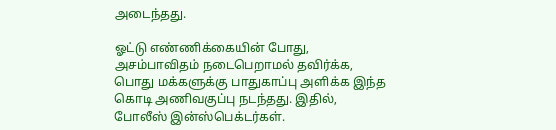அடைந்தது.

ஓட்டு எண்ணிக்கையின் போது, அசம்பாவிதம் நடைபெறாமல் தவிர்க்க, பொது மக்களுக்கு பாதுகாப்பு அளிக்க இந்த கொடி அணிவகுப்பு நடந்தது. இதில், போலீஸ் இன்ஸ்பெக்டர்கள்.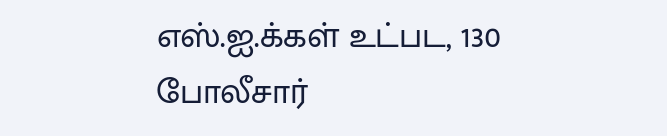எஸ்.ஐ.க்கள் உட்பட, 130 போலீசார்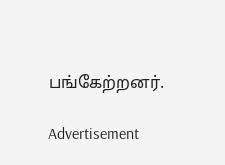பங்கேற்றனர்.

Advertisement